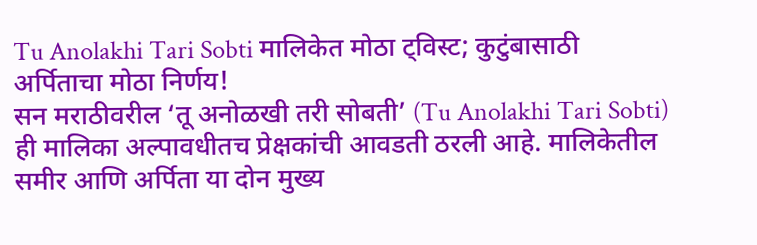Tu Anolakhi Tari Sobti मालिकेत मोठा ट्विस्ट; कुटुंबासाठी अर्पिताचा मोठा निर्णय!
सन मराठीवरील ‘तू अनोळखी तरी सोबती’ (Tu Anolakhi Tari Sobti) ही मालिका अल्पावधीतच प्रेक्षकांची आवडती ठरली आहे. मालिकेतील समीर आणि अर्पिता या दोन मुख्य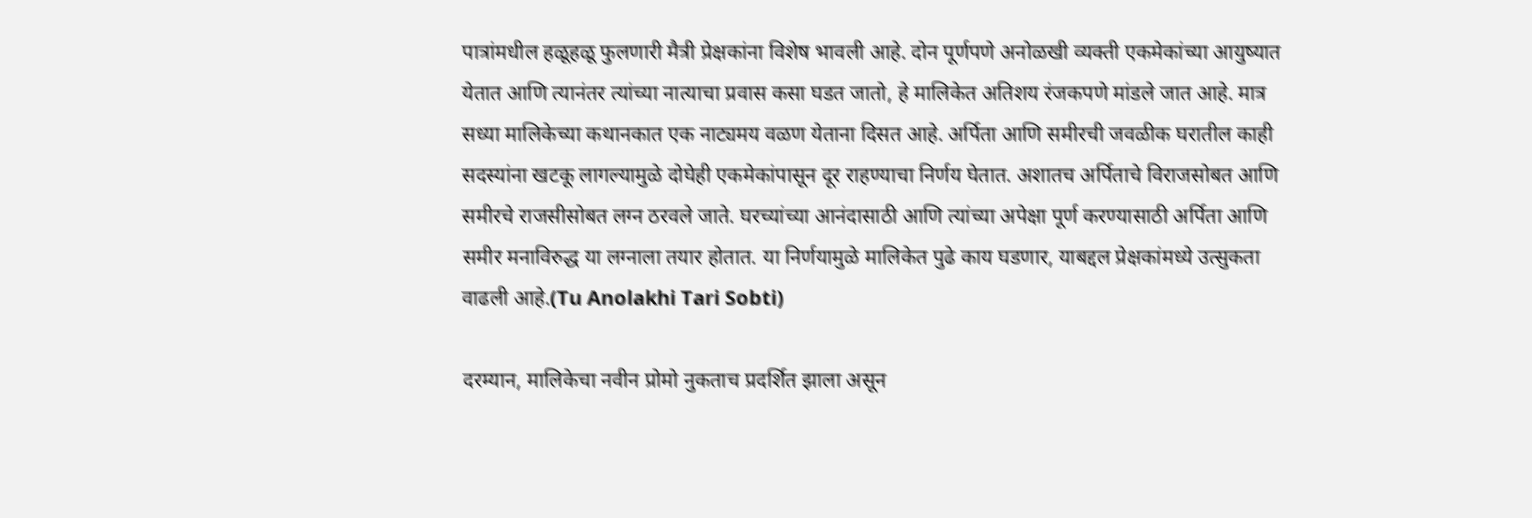पात्रांमधील हळूहळू फुलणारी मैत्री प्रेक्षकांना विशेष भावली आहे. दोन पूर्णपणे अनोळखी व्यक्ती एकमेकांच्या आयुष्यात येतात आणि त्यानंतर त्यांच्या नात्याचा प्रवास कसा घडत जातो, हे मालिकेत अतिशय रंजकपणे मांडले जात आहे. मात्र सध्या मालिकेच्या कथानकात एक नाट्यमय वळण येताना दिसत आहे. अर्पिता आणि समीरची जवळीक घरातील काही सदस्यांना खटकू लागल्यामुळे दोघेही एकमेकांपासून दूर राहण्याचा निर्णय घेतात. अशातच अर्पिताचे विराजसोबत आणि समीरचे राजसीसोबत लग्न ठरवले जाते. घरच्यांच्या आनंदासाठी आणि त्यांच्या अपेक्षा पूर्ण करण्यासाठी अर्पिता आणि समीर मनाविरुद्ध या लग्नाला तयार होतात. या निर्णयामुळे मालिकेत पुढे काय घडणार, याबद्दल प्रेक्षकांमध्ये उत्सुकता वाढली आहे.(Tu Anolakhi Tari Sobti)

दरम्यान, मालिकेचा नवीन प्रोमो नुकताच प्रदर्शित झाला असून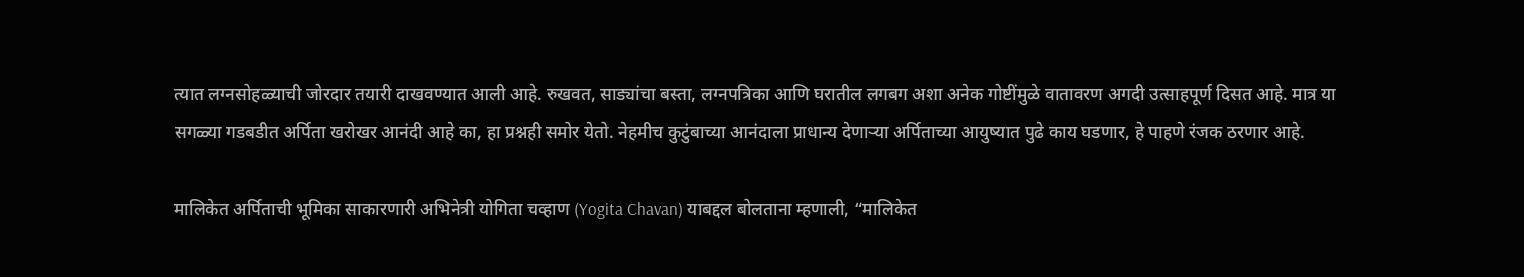त्यात लग्नसोहळ्याची जोरदार तयारी दाखवण्यात आली आहे. रुखवत, साड्यांचा बस्ता, लग्नपत्रिका आणि घरातील लगबग अशा अनेक गोष्टींमुळे वातावरण अगदी उत्साहपूर्ण दिसत आहे. मात्र या सगळ्या गडबडीत अर्पिता खरोखर आनंदी आहे का, हा प्रश्नही समोर येतो. नेहमीच कुटुंबाच्या आनंदाला प्राधान्य देणाऱ्या अर्पिताच्या आयुष्यात पुढे काय घडणार, हे पाहणे रंजक ठरणार आहे.

मालिकेत अर्पिताची भूमिका साकारणारी अभिनेत्री योगिता चव्हाण (Yogita Chavan) याबद्दल बोलताना म्हणाली, “मालिकेत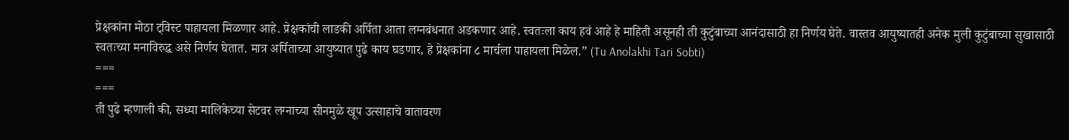प्रेक्षकांना मोठा ट्विस्ट पाहायला मिळणार आहे. प्रेक्षकांची लाडकी अर्पिता आता लग्नबंधनात अडकणार आहे. स्वतःला काय हवं आहे हे माहिती असूनही ती कुटुंबाच्या आनंदासाठी हा निर्णय घेते. वास्तव आयुष्यातही अनेक मुली कुटुंबाच्या सुखासाठी स्वतःच्या मनाविरुद्ध असे निर्णय घेतात. मात्र अर्पिताच्या आयुष्यात पुढे काय घडणार, हे प्रेक्षकांना ८ मार्चला पाहायला मिळेल.” (Tu Anolakhi Tari Sobti)
===
===
ती पुढे म्हणाली की, सध्या मालिकेच्या सेटवर लग्नाच्या सीनमुळे खूप उत्साहाचे वातावरण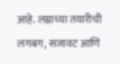आहे. लग्नाच्या तयारीची लगबग, सजावट आणि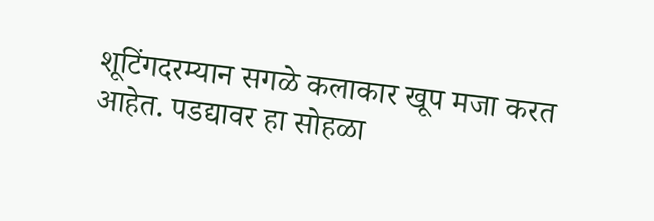शूटिंगदरम्यान सगळे कलाकार खूप मजा करत आहेत. पडद्यावर हा सोहळा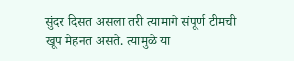सुंदर दिसत असला तरी त्यामागे संपूर्ण टीमची खूप मेहनत असते. त्यामुळे या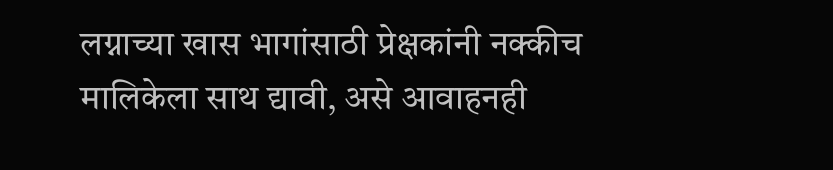लग्नाच्या खास भागांसाठी प्रेक्षकांनी नक्कीच मालिकेला साथ द्यावी, असे आवाहनही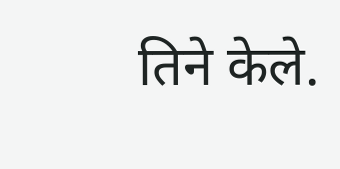तिने केले.